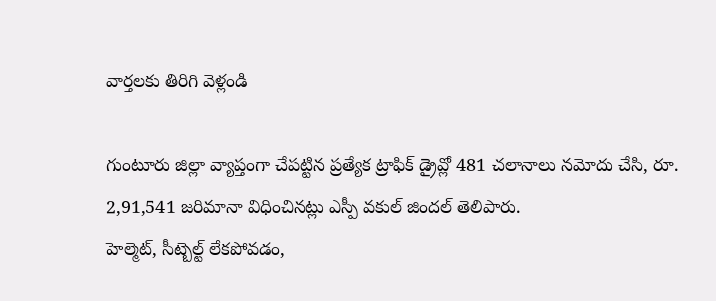వార్తలకు తిరిగి వెళ్లండి

గుంటూరు జిల్లా వ్యాప్తంగా చేపట్టిన ప్రత్యేక ట్రాఫిక్ డ్రైవ్లో 481 చలానాలు నమోదు చేసి, రూ. 2,91,541 జరిమానా విధించినట్లు ఎస్పీ వకుల్ జిందల్ తెలిపారు.
హెల్మెట్, సీట్బెల్ట్ లేకపోవడం,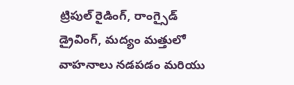ట్రిపుల్ రైడింగ్, రాంగ్సైడ్ డ్రైవింగ్, మద్యం మత్తులో వాహనాలు నడపడం మరియు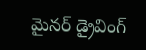మైనర్ డ్రైవింగ్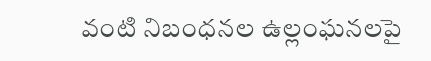వంటి నిబంధనల ఉల్లంఘనలపై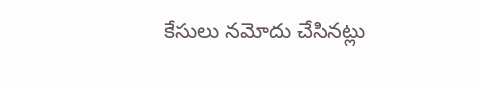కేసులు నమోదు చేసినట్లు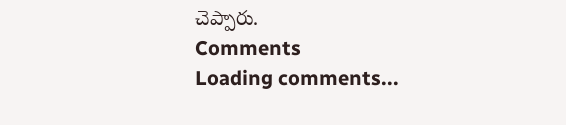చెప్పారు.
Comments
Loading comments...